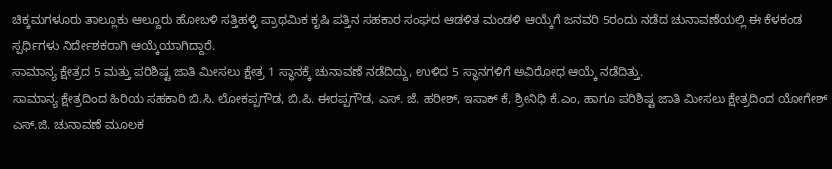ಚಿಕ್ಕಮಗಳೂರು ತಾಲ್ಲೂಕು ಆಲ್ದೂರು ಹೋಬಳಿ ಸತ್ತಿಹಳ್ಳಿ ಪ್ರಾಥಮಿಕ ಕೃಷಿ ಪತ್ತಿನ ಸಹಕಾರ ಸಂಘದ ಆಡಳಿತ ಮಂಡಳಿ ಆಯ್ಕೆಗೆ ಜನವರಿ 5ರಂದು ನಡೆದ ಚುನಾವಣೆಯಲ್ಲಿ ಈ ಕೆಳಕಂಡ ಸ್ಪರ್ಧಿಗಳು ನಿರ್ದೇಶಕರಾಗಿ ಆಯ್ಕೆಯಾಗಿದ್ದಾರೆ.
ಸಾಮಾನ್ಯ ಕ್ಷೇತ್ರದ 5 ಮತ್ತು ಪರಿಶಿಷ್ಟ ಜಾತಿ ಮೀಸಲು ಕ್ಷೇತ್ರ 1 ಸ್ಥಾನಕ್ಕೆ ಚುನಾವಣೆ ನಡೆದಿದ್ದು, ಉಳಿದ 5 ಸ್ಥಾನಗಳಿಗೆ ಅವಿರೋಧ ಆಯ್ಕೆ ನಡೆದಿತ್ತು.
ಸಾಮಾನ್ಯ ಕ್ಷೇತ್ರದಿಂದ ಹಿರಿಯ ಸಹಕಾರಿ ಬಿ.ಸಿ. ಲೋಕಪ್ಪಗೌಡ, ಬಿ.ಪಿ. ಈರಪ್ಪಗೌಡ, ಎಸ್. ಜೆ. ಹರೀಶ್, ಇಸಾಕ್ ಕೆ, ಶ್ರೀನಿಧಿ ಕೆ.ಎಂ, ಹಾಗೂ ಪರಿಶಿಷ್ಟ ಜಾತಿ ಮೀಸಲು ಕ್ಷೇತ್ರದಿಂದ ಯೋಗೇಶ್ ಎಸ್.ಜಿ. ಚುನಾವಣೆ ಮೂಲಕ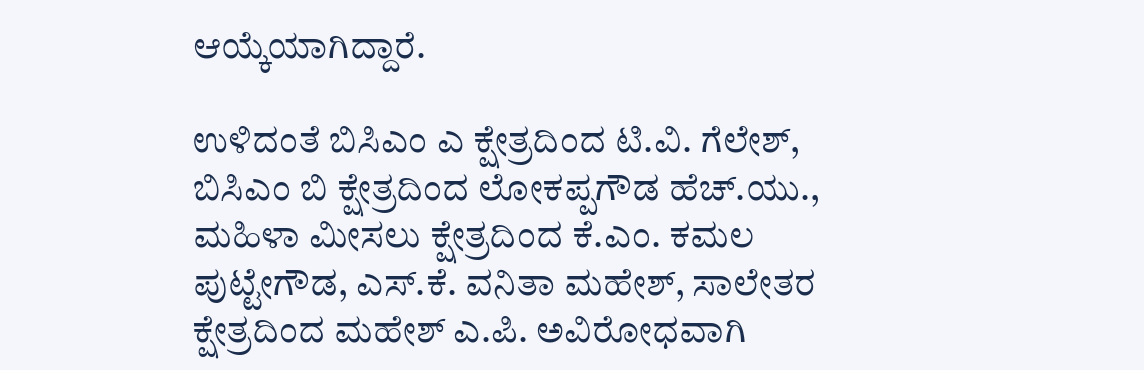ಆಯ್ಕೆಯಾಗಿದ್ದಾರೆ.

ಉಳಿದಂತೆ ಬಿಸಿಎಂ ಎ ಕ್ಷೇತ್ರದಿಂದ ಟಿ.ವಿ. ಗೆಲೇಶ್, ಬಿಸಿಎಂ ಬಿ ಕ್ಷೇತ್ರದಿಂದ ಲೋಕಪ್ಪಗೌಡ ಹೆಚ್.ಯು., ಮಹಿಳಾ ಮೀಸಲು ಕ್ಷೇತ್ರದಿಂದ ಕೆ.ಎಂ. ಕಮಲ ಪುಟ್ಟೇಗೌಡ, ಎಸ್.ಕೆ. ವನಿತಾ ಮಹೇಶ್, ಸಾಲೇತರ ಕ್ಷೇತ್ರದಿಂದ ಮಹೇಶ್ ಎ.ಪಿ. ಅವಿರೋಧವಾಗಿ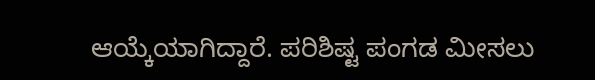ಆಯ್ಕೆಯಾಗಿದ್ದಾರೆ. ಪರಿಶಿಷ್ಟ ಪಂಗಡ ಮೀಸಲು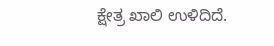ಕ್ಷೇತ್ರ ಖಾಲಿ ಉಳಿದಿದೆ.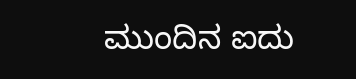ಮುಂದಿನ ಐದು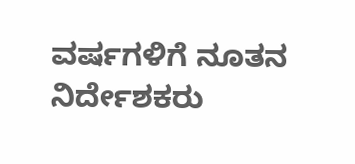ವರ್ಷಗಳಿಗೆ ನೂತನ ನಿರ್ದೇಶಕರು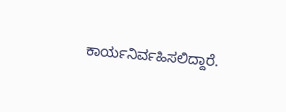ಕಾರ್ಯನಿರ್ವಹಿಸಲಿದ್ದಾರೆ.